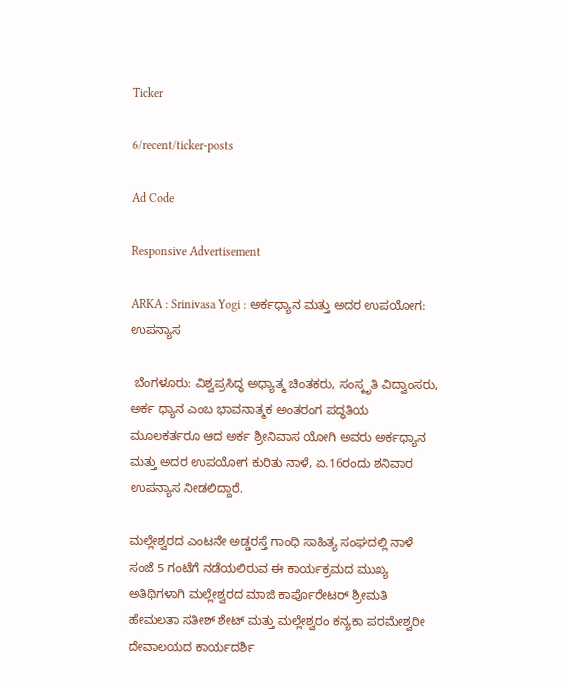Ticker

6/recent/ticker-posts

Ad Code

Responsive Advertisement

ARKA : Srinivasa Yogi : ಅರ್ಕಧ್ಯಾನ ಮತ್ತು ಅದರ ಉಪಯೋಗ: ಉಪನ್ಯಾಸ

 ಬೆಂಗಳೂರು: ವಿಶ್ವಪ್ರಸಿದ್ಧ ಅಧ್ಯಾತ್ಮ ಚಿಂತಕರು, ಸಂಸ್ಕೃತಿ ವಿದ್ವಾಂಸರು, ಅರ್ಕ ಧ್ಯಾನ ಎಂಬ ಭಾವನಾತ್ಮಕ ಅಂತರಂಗ ಪದ್ಧತಿಯ ಮೂಲಕರ್ತರೂ ಆದ ಅರ್ಕ ಶ್ರೀನಿವಾಸ ಯೋಗಿ ಅವರು ಅರ್ಕಧ್ಯಾನ ಮತ್ತು ಅದರ ಉಪಯೋಗ ಕುರಿತು ನಾಳೆ, ಏ.16ರಂದು ಶನಿವಾರ  ಉಪನ್ಯಾಸ ನೀಡಲಿದ್ದಾರೆ.

ಮಲ್ಲೇಶ್ವರದ ಎಂಟನೇ ಅಡ್ಡರಸ್ತೆ ಗಾಂಧಿ ಸಾಹಿತ್ಯ ಸಂಘದಲ್ಲಿ ನಾಳೆ ಸಂಜೆ 5 ಗಂಟೆಗೆ ನಡೆಯಲಿರುವ ಈ ಕಾರ್ಯಕ್ರಮದ ಮುಖ್ಯ ಅತಿಥಿಗಳಾಗಿ ಮಲ್ಲೇಶ್ವರದ ಮಾಜಿ ಕಾರ್ಪೊರೇಟರ್ ಶ್ರೀಮತಿ ಹೇಮಲತಾ ಸತೀಶ್ ಶೇಟ್ ಮತ್ತು ಮಲ್ಲೇಶ್ವರಂ ಕನ್ಯಕಾ ಪರಮೇಶ್ವರೀ ದೇವಾಲಯದ ಕಾರ್ಯದರ್ಶಿ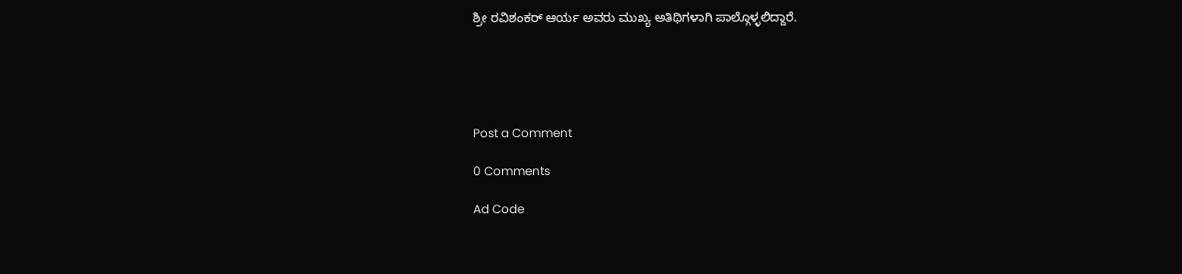ಶ್ರೀ ರವಿಶಂಕರ್ ಆರ್ಯ ಅವರು ಮುಖ್ಯ ಅತಿಥಿಗಳಾಗಿ ಪಾಲ್ಗೊಳ್ಳಲಿದ್ದಾರೆ.





Post a Comment

0 Comments

Ad Code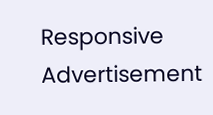Responsive Advertisement